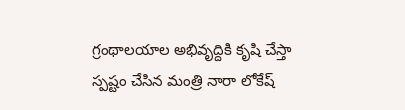గ్రంథాలయాల అభివృద్దికి కృషి చేస్తా
స్పష్టం చేసిన మంత్రి నారా లోకేష్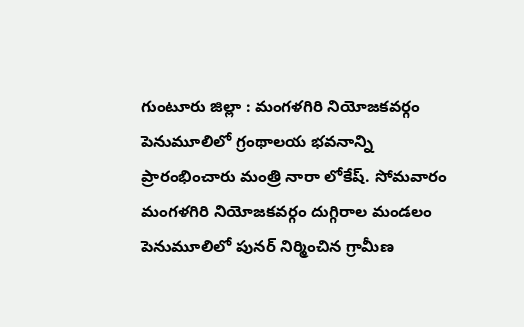గుంటూరు జిల్లా : మంగళగిరి నియోజకవర్గం పెనుమూలిలో గ్రంథాలయ భవనాన్ని ప్రారంభించారు మంత్రి నారా లోకేష్. సోమవారం మంగళగిరి నియోజకవర్గం దుగ్గిరాల మండలం పెనుమూలిలో పునర్ నిర్మించిన గ్రామీణ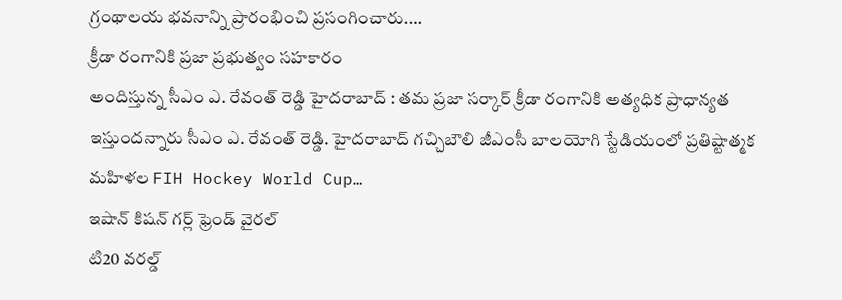గ్రంథాలయ భవనాన్ని ప్రారంభించి ప్రసంగించారు.…
క్రీడా రంగానికి ప్రజా ప్రభుత్వం సహకారం
అందిస్తున్న సీఎం ఎ. రేవంత్ రెడ్డి హైదరాబాద్ : తమ ప్రజా సర్కార్ క్రీడా రంగానికి అత్యధిక ప్రాధాన్యత ఇస్తుందన్నారు సీఎం ఎ. రేవంత్ రెడ్డి. హైదరాబాద్ గచ్చిబౌలి జీఎంసీ బాలయోగి స్టేడియంలో ప్రతిష్టాత్మక మహిళల FIH Hockey World Cup…
ఇషాన్ కిషన్ గర్ల్ ఫ్రెండ్ వైరల్
టి20 వరల్డ్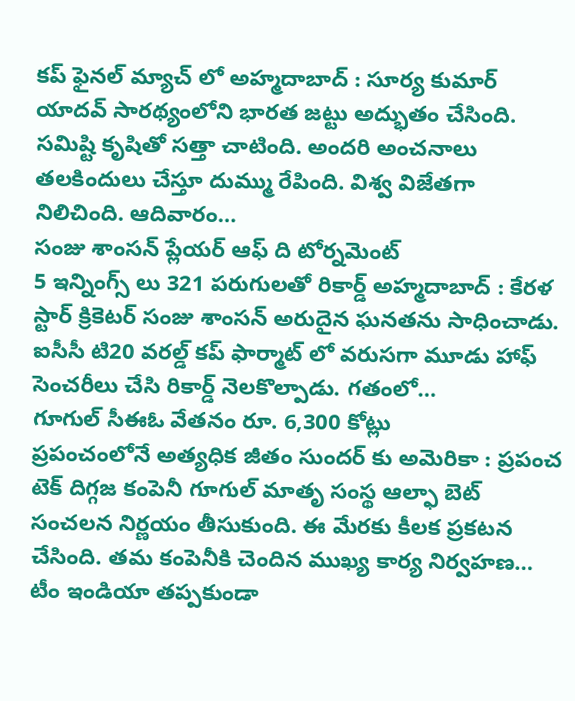కప్ ఫైనల్ మ్యాచ్ లో అహ్మదాబాద్ : సూర్య కుమార్ యాదవ్ సారథ్యంలోని భారత జట్టు అద్భుతం చేసింది. సమిష్టి కృషితో సత్తా చాటింది. అందరి అంచనాలు తలకిందులు చేస్తూ దుమ్ము రేపింది. విశ్వ విజేతగా నిలిచింది. ఆదివారం…
సంజు శాంసన్ ప్లేయర్ ఆఫ్ ది టోర్నమెంట్
5 ఇన్నింగ్స్ లు 321 పరుగులతో రికార్డ్ అహ్మదాబాద్ : కేరళ స్టార్ క్రికెటర్ సంజు శాంసన్ అరుదైన ఘనతను సాధించాడు. ఐసీసీ టి20 వరల్డ్ కప్ ఫార్మాట్ లో వరుసగా మూడు హాఫ్ సెంచరీలు చేసి రికార్డ్ నెలకొల్పాడు. గతంలో…
గూగుల్ సీఈఓ వేతనం రూ. 6,300 కోట్లు
ప్రపంచంలోనే అత్యధిక జీతం సుందర్ కు అమెరికా : ప్రపంచ టెక్ దిగ్గజ కంపెనీ గూగుల్ మాతృ సంస్థ ఆల్ఫా బెట్ సంచలన నిర్ణయం తీసుకుంది. ఈ మేరకు కీలక ప్రకటన చేసింది. తమ కంపెనీకి చెందిన ముఖ్య కార్య నిర్వహణ…
టీం ఇండియా తప్పకుండా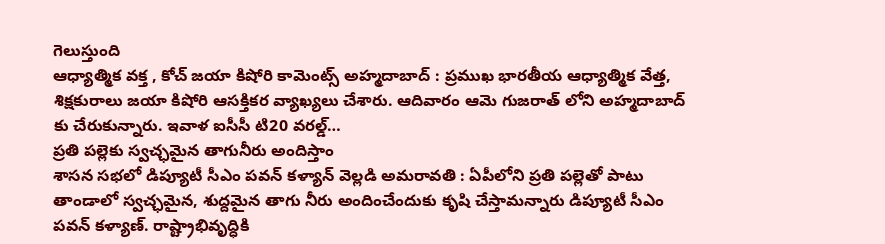గెలుస్తుంది
ఆధ్యాత్మిక వక్త , కోచ్ జయా కిషోరి కామెంట్స్ అహ్మదాబాద్ : ప్రముఖ భారతీయ ఆధ్యాత్మిక వేత్త, శిక్షకురాలు జయా కిషోరి ఆసక్తికర వ్యాఖ్యలు చేశారు. ఆదివారం ఆమె గుజరాత్ లోని అహ్మదాబాద్ కు చేరుకున్నారు. ఇవాళ ఐసీసీ టి20 వరల్డ్…
ప్రతి పల్లెకు స్వచ్ఛమైన తాగునీరు అందిస్తాం
శాసన సభలో డిప్యూటీ సీఎం పవన్ కళ్యాన్ వెల్లడి అమరావతి : ఏపీలోని ప్రతి పల్లెతో పాటు తాండాలో స్వచ్ఛమైన, శుద్దమైన తాగు నీరు అందించేందుకు కృషి చేస్తామన్నారు డిప్యూటీ సీఎం పవన్ కళ్యాణ్. రాష్ట్రాభివృద్ధికి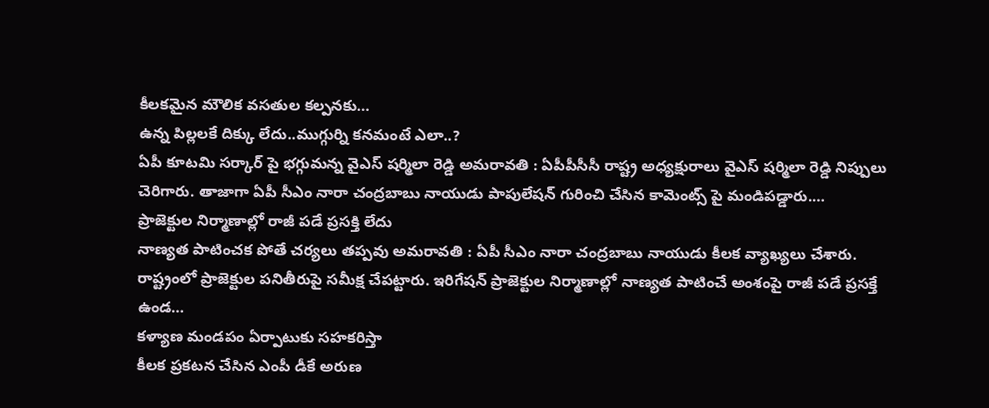కీలకమైన మౌలిక వసతుల కల్పనకు…
ఉన్న పిల్లలకే దిక్కు లేదు..ముగ్గుర్ని కనమంటే ఎలా..?
ఏపీ కూటమి సర్కార్ పై భగ్గుమన్న వైఎస్ షర్మిలా రెడ్డి అమరావతి : ఏపీపీసీసీ రాష్ట్ర అధ్యక్షురాలు వైఎస్ షర్మిలా రెడ్డి నిప్పులు చెరిగారు. తాజాగా ఏపీ సీఎం నారా చంద్రబాబు నాయుడు పాపులేషన్ గురించి చేసిన కామెంట్స్ పై మండిపడ్డారు.…
ప్రాజెక్టుల నిర్మాణాల్లో రాజీ పడే ప్రసక్తి లేదు
నాణ్యత పాటించక పోతే చర్యలు తప్పవు అమరావతి : ఏపీ సీఎం నారా చంద్రబాబు నాయుడు కీలక వ్యాఖ్యలు చేశారు. రాష్ట్రంలో ప్రాజెక్టుల పనితీరుపై సమీక్ష చేపట్టారు. ఇరిగేషన్ ప్రాజెక్టుల నిర్మాణాల్లో నాణ్యత పాటించే అంశంపై రాజీ పడే ప్రసక్తే ఉండ…
కళ్యాణ మండపం ఏర్పాటుకు సహకరిస్తా
కీలక ప్రకటన చేసిన ఎంపీ డీకే అరుణ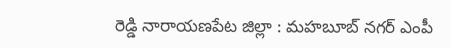రెడ్డి నారాయణపేట జిల్లా : మహబూబ్ నగర్ ఎంపీ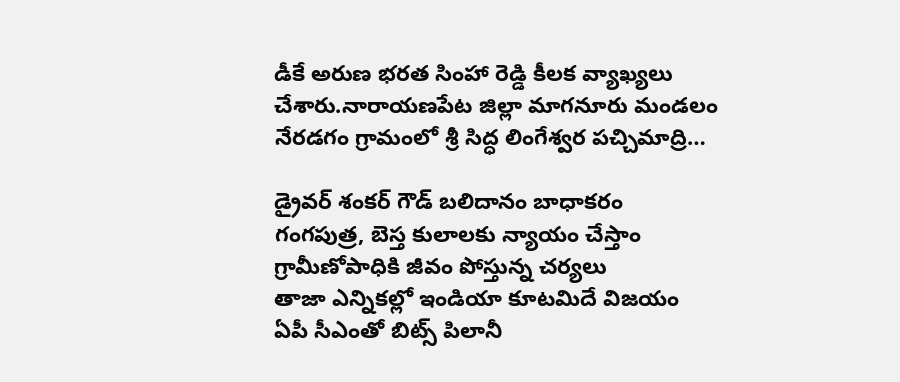డీకే అరుణ భరత సింహా రెడ్డి కీలక వ్యాఖ్యలు చేశారు.నారాయణపేట జిల్లా మాగనూరు మండలం నేరడగం గ్రామంలో శ్రీ సిద్ధ లింగేశ్వర పచ్చిమాద్రి…

డ్రైవర్ శంకర్ గౌడ్ బలిదానం బాధాకరం
గంగపుత్ర, బెస్త కులాలకు న్యాయం చేస్తాం
గ్రామీణోపాధికి జీవం పోస్తున్న చర్యలు
తాజా ఎన్నికల్లో ఇండియా కూటమిదే విజయం
ఏపీ సీఎంతో బిట్స్ పిలానీ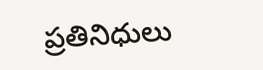ప్రతినిధులు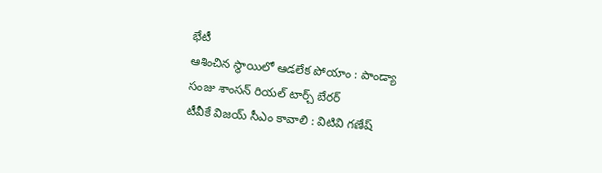భేటీ
ఆశించిన స్థాయిలో ఆడలేక పోయాం : పాండ్యా
సంజు శాంసన్ రియల్ టార్చ్ బేరర్
టీవీకే విజయ్ సీఎం కావాలి : విటివి గణేష్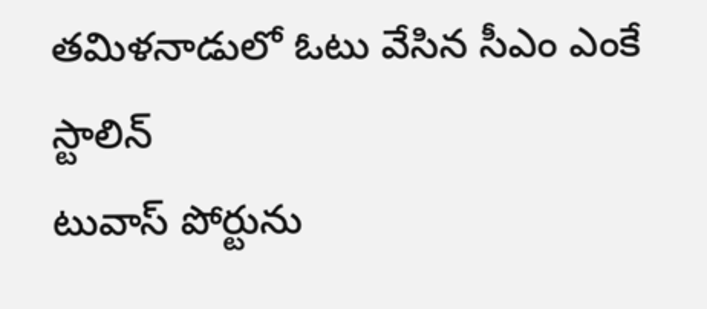తమిళనాడులో ఓటు వేసిన సీఎం ఎంకే స్టాలిన్
టువాస్ పోర్టును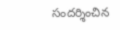సందర్శించిన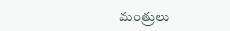మంత్రులు